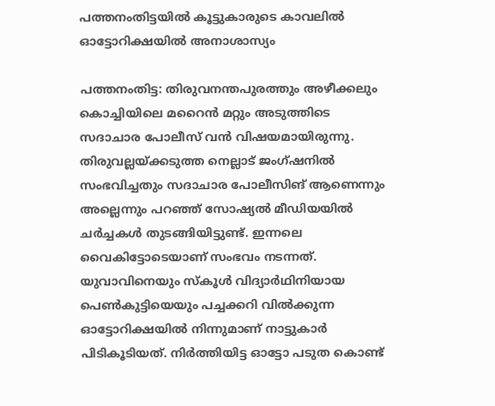പത്തനംതിട്ടയില്‍ കൂട്ടുകാരുടെ കാവലില്‍ ഓട്ടോറിക്ഷയില്‍ അനാശാസ്യം

പത്തനംതിട്ട: തിരുവനന്തപുരത്തും അഴീക്കലും കൊച്ചിയിലെ മറൈന്‍ മറ്റും അടുത്തിടെ സദാചാര പോലീസ് വന്‍ വിഷയമായിരുന്നു. തിരുവല്ലയ്ക്കടുത്ത നെല്ലാട് ജംഗ്ഷനില്‍ സംഭവിച്ചതും സദാചാര പോലീസിങ് ആണെന്നും അല്ലെന്നും പറഞ്ഞ് സോഷ്യല്‍ മീഡിയയില്‍ ചര്‍ച്ചകള്‍ തുടങ്ങിയിട്ടുണ്ട്. ഇന്നലെ വൈകിട്ടോടെയാണ് സംഭവം നടന്നത്. യുവാവിനെയും സ്‌കൂള്‍ വിദ്യാര്‍ഥിനിയായ പെണ്‍കുട്ടിയെയും പച്ചക്കറി വില്‍ക്കുന്ന ഓട്ടോറിക്ഷയില്‍ നിന്നുമാണ് നാട്ടുകാര്‍ പിടികൂടിയത്. നിര്‍ത്തിയിട്ട ഓട്ടോ പടുത കൊണ്ട്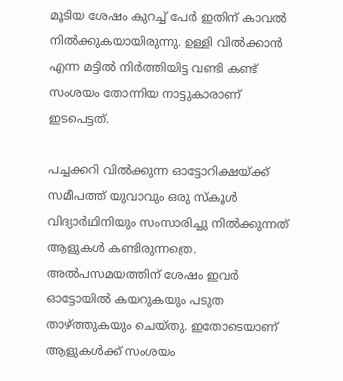മൂടിയ ശേഷം കുറച്ച് പേര്‍ ഇതിന് കാവല്‍ നില്‍ക്കുകയായിരുന്നു. ഉള്ളി വില്‍ക്കാന്‍ എന്ന മട്ടില്‍ നിര്‍ത്തിയിട്ട വണ്ടി കണ്ട് സംശയം തോന്നിയ നാട്ടുകാരാണ് ഇടപെട്ടത്.

പച്ചക്കറി വില്‍ക്കുന്ന ഓട്ടോറിക്ഷയ്ക്ക് സമീപത്ത് യുവാവും ഒരു സ്‌കൂള്‍ വിദ്യാര്‍ഥിനിയും സംസാരിച്ചു നില്‍ക്കുന്നത് ആളുകള്‍ കണ്ടിരുന്നത്രെ. അല്‍പസമയത്തിന് ശേഷം ഇവര്‍ ഓട്ടോയില്‍ കയറുകയും പടുത താഴ്ത്തുകയും ചെയ്തു. ഇതോടെയാണ് ആളുകള്‍ക്ക് സംശയം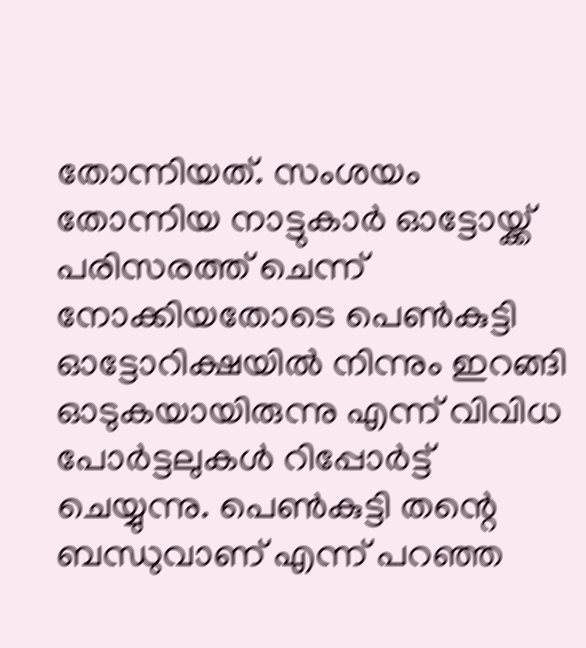തോന്നിയത്. സംശയം തോന്നിയ നാട്ടുകാര്‍ ഓട്ടോയ്ക്ക് പരിസരത്ത് ചെന്ന് നോക്കിയതോടെ പെണ്‍കുട്ടി ഓട്ടോറിക്ഷയില്‍ നിന്നും ഇറങ്ങി ഓടുകയായിരുന്നു എന്ന് വിവിധ പോര്‍ട്ടലുകള്‍ റിപ്പോര്‍ട്ട് ചെയ്യുന്നു. പെണ്‍കുട്ടി തന്റെ ബന്ധുവാണ് എന്ന് പറഞ്ഞ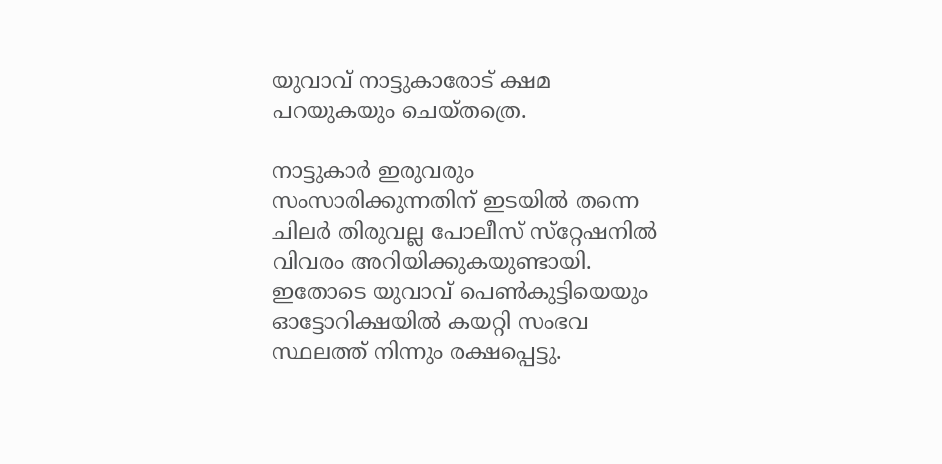യുവാവ് നാട്ടുകാരോട് ക്ഷമ പറയുകയും ചെയ്തത്രെ.

നാട്ടുകാര്‍ ഇരുവരും സംസാരിക്കുന്നതിന് ഇടയില്‍ തന്നെ ചിലര്‍ തിരുവല്ല പോലീസ് സ്‌റ്റേഷനില്‍ വിവരം അറിയിക്കുകയുണ്ടായി. ഇതോടെ യുവാവ് പെണ്‍കുട്ടിയെയും ഓട്ടോറിക്ഷയില്‍ കയറ്റി സംഭവ സ്ഥലത്ത് നിന്നും രക്ഷപ്പെട്ടു.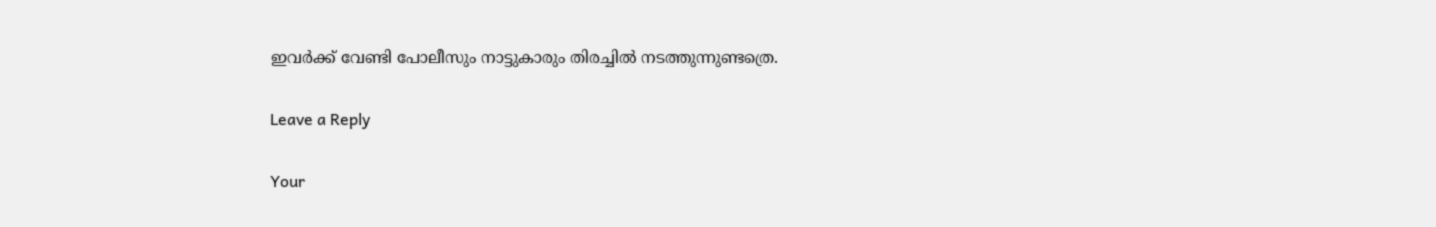ഇവര്‍ക്ക് വേണ്ടി പോലീസും നാട്ടുകാരും തിരച്ചില്‍ നടത്തുന്നുണ്ടത്രെ.

Leave a Reply

Your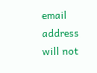email address will not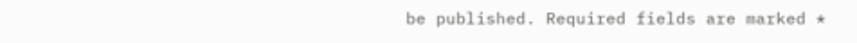be published. Required fields are marked *